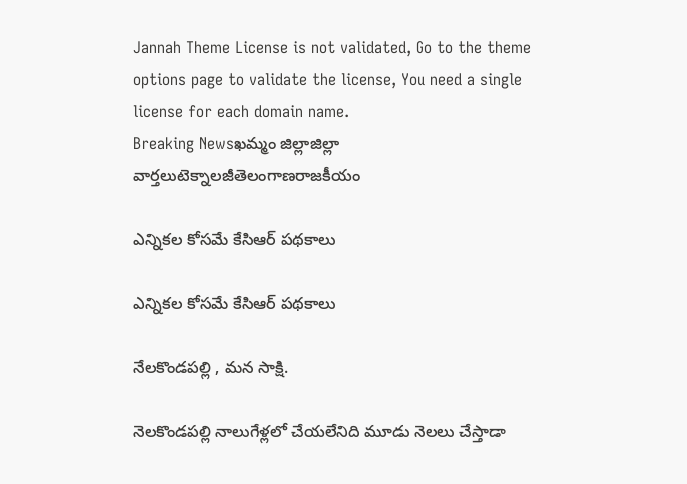Jannah Theme License is not validated, Go to the theme options page to validate the license, You need a single license for each domain name.
Breaking Newsఖమ్మం జిల్లాజిల్లా వార్తలుటెక్నాలజీతెలంగాణరాజకీయం

ఎన్నికల కోసమే కేసిఆర్ పథకాలు

ఎన్నికల కోసమే కేసిఆర్ పథకాలు

నేలకొండపల్లి , మన సాక్షి.

నెలకొండపల్లి నాలుగేళ్లలో చేయలేనిది మూడు నెలలు చేస్తాడా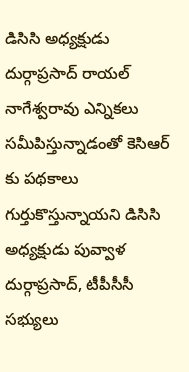డిసిసి అధ్యక్షుడు దుర్గాప్రసాద్ రాయల్ నాగేశ్వరావు ఎన్నికలు సమీపిస్తున్నాడంతో కెసిఆర్ కు పథకాలు గుర్తుకొస్తున్నాయని డిసిసి అధ్యక్షుడు పువ్వాళ దుర్గాప్రసాద్, టీపీసీసీ సభ్యులు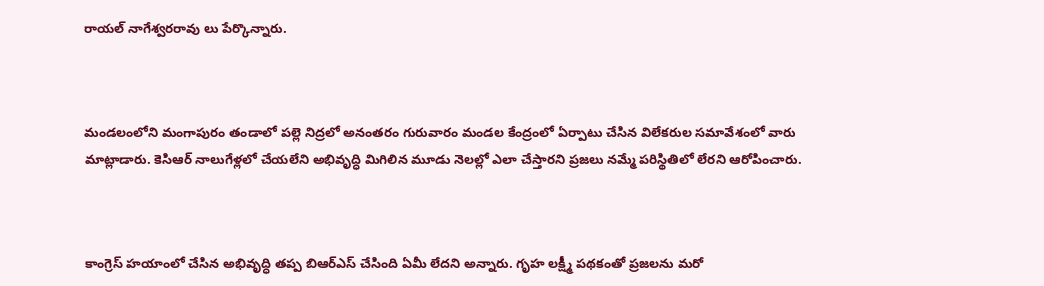రాయల్ నాగేశ్వరరావు లు పేర్కొన్నారు.



మండలంలోని మంగాపురం తండాలో పల్లె నిద్రలో అనంతరం గురువారం మండల కేంద్రంలో ఏర్పాటు చేసిన విలేకరుల సమావేశంలో వారు మాట్లాడారు. కెసిఆర్ నాలుగేళ్లలో చేయలేని అభివృద్ధి మిగిలిన మూడు నెలల్లో ఎలా చేస్తారని ప్రజలు నమ్మే పరిస్థితిలో లేరని ఆరోపించారు.



కాంగ్రెస్ హయాంలో చేసిన అభివృద్ధి తప్ప బిఆర్ఎస్ చేసింది ఏమీ లేదని అన్నారు. గృహ లక్ష్మీ పథకంతో ప్రజలను మరో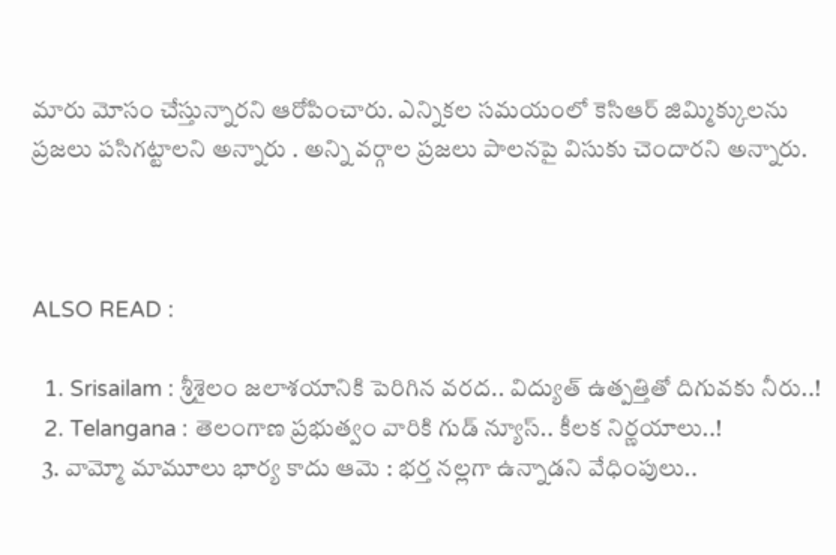మారు మోసం చేస్తున్నారని ఆరోపించారు. ఎన్నికల సమయంలో కెసిఆర్ జిమ్మిక్కులను ప్రజలు పసిగట్టాలని అన్నారు . అన్ని వర్గాల ప్రజలు పాలనపై విసుకు చెందారని అన్నారు.



ALSO READ :

  1. Srisailam : శ్రీశైలం జలాశయానికి పెరిగిన వరద.. విద్యుత్ ఉత్పత్తితో దిగువకు నీరు..!
  2. Telangana : తెలంగాణ ప్రభుత్వం వారికి గుడ్ న్యూస్.. కీలక నిర్ణయాలు..!
  3. వామ్మో మామూలు భార్య కాదు ఆమె : భర్త నల్లగా ఉన్నాడని వేధింపులు..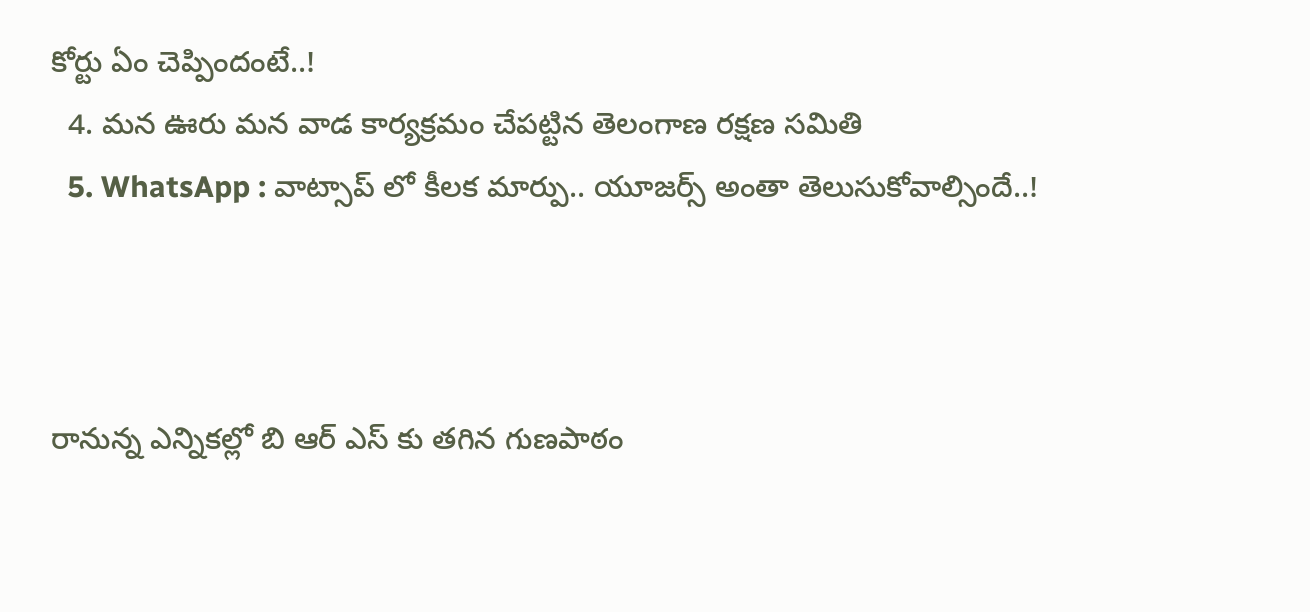కోర్టు ఏం చెప్పిందంటే..!
  4. మన ఊరు మన వాడ కార్యక్రమం చేపట్టిన తెలంగాణ రక్షణ సమితి
  5. WhatsApp : వాట్సాప్ లో కీలక మార్పు.. యూజర్స్ అంతా తెలుసుకోవాల్సిందే..!



రానున్న ఎన్నికల్లో బి ఆర్ ఎస్ కు తగిన గుణపాఠం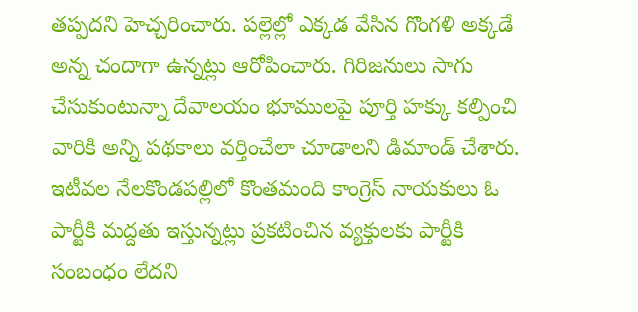తప్పదని హెచ్చరించారు. పల్లెల్లో ఎక్కడ వేసిన గొంగళి అక్కడే అన్న చందాగా ఉన్నట్లు ఆరోపించారు. గిరిజనులు సాగు చేసుకుంటున్నా దేవాలయం భూములపై పూర్తి హక్కు కల్పించి వారికి అన్ని పథకాలు వర్తించేలా చూడాలని డిమాండ్ చేశారు. ఇటీవల నేలకొండపల్లిలో కొంతమంది కాంగ్రెస్ నాయకులు ఓ పార్టీకి మద్దతు ఇస్తున్నట్లు ప్రకటించిన వ్యక్తులకు పార్టీకి సంబంధం లేదని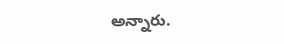అన్నారు.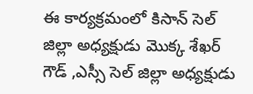ఈ కార్యక్రమంలో కిసాన్ సెల్ జిల్లా అధ్యక్షుడు మొక్క శేఖర్ గౌడ్ ,ఎస్సీ సెల్ జిల్లా అధ్యక్షుడు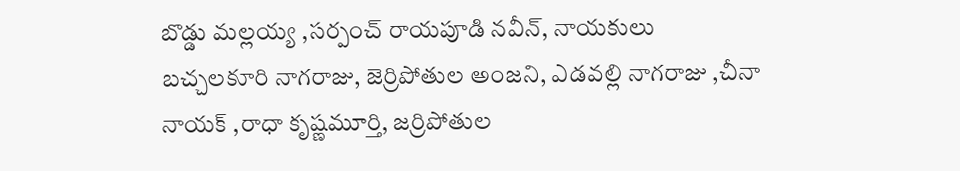బొడ్డు మల్లయ్య ,సర్పంచ్ రాయపూడి నవీన్, నాయకులు బచ్చలకూరి నాగరాజు, జెర్రిపోతుల అంజని, ఎడవల్లి నాగరాజు ,చీనా నాయక్ ,రాధా కృష్ణమూర్తి, జర్రిపోతుల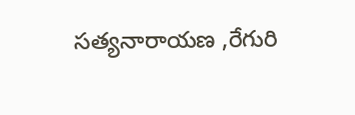సత్యనారాయణ ,రేగురి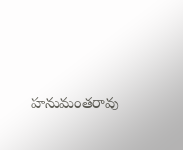హనుమంతరావు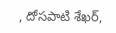, దోసపాటి శేఖర్,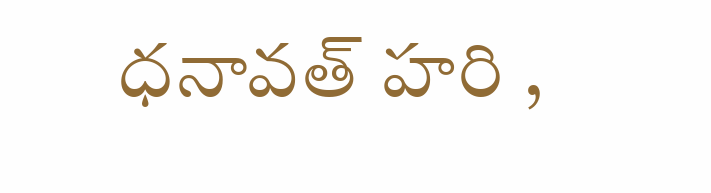ధనావత్ హరి ,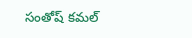సంతోష్ కమల్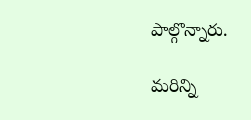పాల్గొన్నారు.

మరిన్ని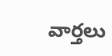వార్తలు